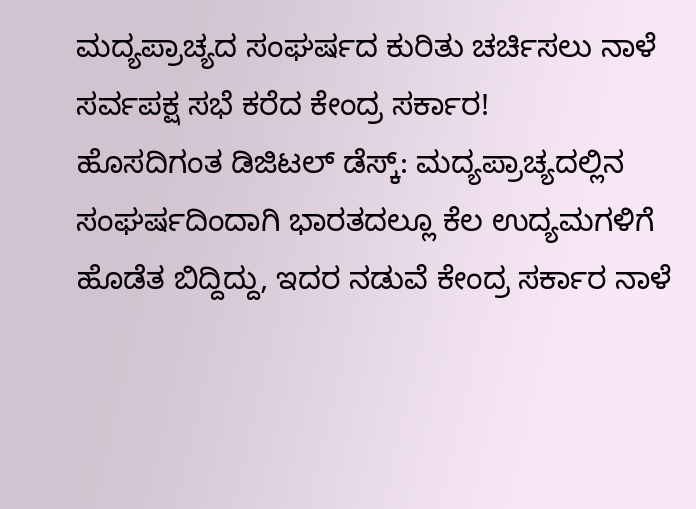ಮದ್ಯಪ್ರಾಚ್ಯದ ಸಂಘರ್ಷದ ಕುರಿತು ಚರ್ಚಿಸಲು ನಾಳೆ ಸರ್ವಪಕ್ಷ ಸಭೆ ಕರೆದ ಕೇಂದ್ರ ಸರ್ಕಾರ!
ಹೊಸದಿಗಂತ ಡಿಜಿಟಲ್ ಡೆಸ್ಕ್: ಮದ್ಯಪ್ರಾಚ್ಯದಲ್ಲಿನ ಸಂಘರ್ಷದಿಂದಾಗಿ ಭಾರತದಲ್ಲೂ ಕೆಲ ಉದ್ಯಮಗಳಿಗೆ ಹೊಡೆತ ಬಿದ್ದಿದ್ದು, ಇದರ ನಡುವೆ ಕೇಂದ್ರ ಸರ್ಕಾರ ನಾಳೆ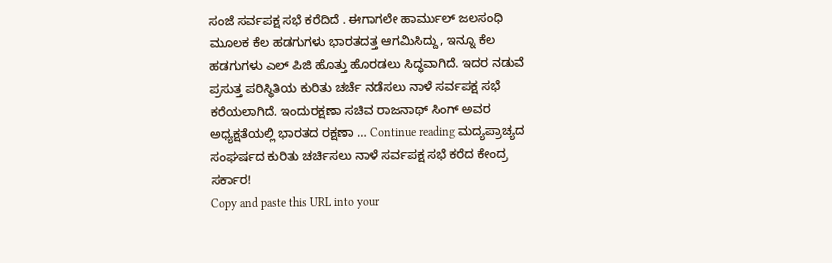ಸಂಜೆ ಸರ್ವಪಕ್ಷ ಸಭೆ ಕರೆದಿದೆ . ಈಗಾಗಲೇ ಹಾರ್ಮುಲ್ ಜಲಸಂಧಿ ಮೂಲಕ ಕೆಲ ಹಡಗುಗಳು ಭಾರತದತ್ತ ಆಗಮಿಸಿದ್ದು, ಇನ್ನೂ ಕೆಲ ಹಡಗುಗಳು ಎಲ್ ಪಿಜಿ ಹೊತ್ತು ಹೊರಡಲು ಸಿದ್ಧವಾಗಿದೆ. ಇದರ ನಡುವೆ ಪ್ರಸುತ್ತ ಪರಿಸ್ಥಿತಿಯ ಕುರಿತು ಚರ್ಚೆ ನಡೆಸಲು ನಾಳೆ ಸರ್ವಪಕ್ಷ ಸಭೆ ಕರೆಯಲಾಗಿದೆ. ಇಂದುರಕ್ಷಣಾ ಸಚಿವ ರಾಜನಾಥ್ ಸಿಂಗ್ ಅವರ ಅಧ್ಯಕ್ಷತೆಯಲ್ಲಿ ಭಾರತದ ರಕ್ಷಣಾ … Continue reading ಮದ್ಯಪ್ರಾಚ್ಯದ ಸಂಘರ್ಷದ ಕುರಿತು ಚರ್ಚಿಸಲು ನಾಳೆ ಸರ್ವಪಕ್ಷ ಸಭೆ ಕರೆದ ಕೇಂದ್ರ ಸರ್ಕಾರ!
Copy and paste this URL into your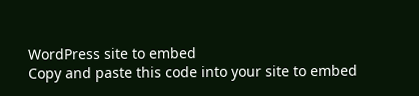WordPress site to embed
Copy and paste this code into your site to embed